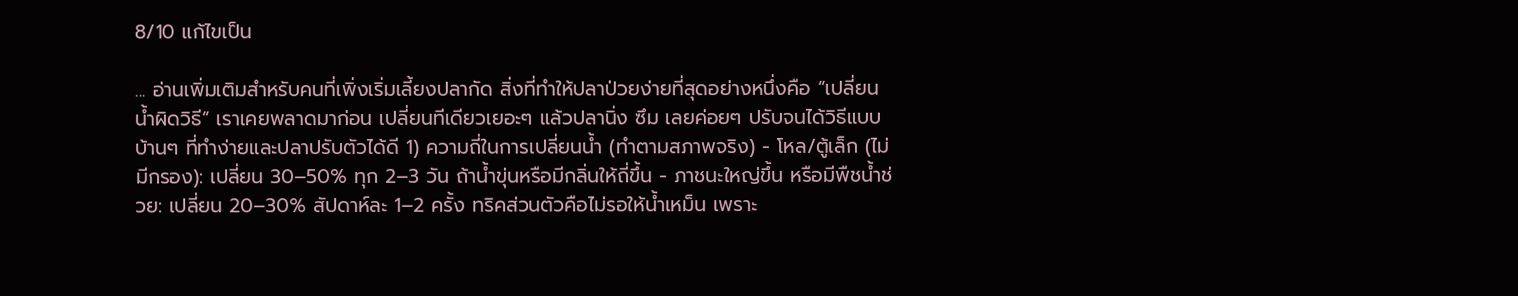8/10 แก้ไขเป็น

... อ่านเพิ่มเติมสำหรับคนที่เพิ่งเริ่มเลี้ยงปลากัด สิ่งที่ทำให้ปลาป่วยง่ายที่สุดอย่างหนึ่งคือ “เปลี่ยนน้ำผิดวิธี” เราเคยพลาดมาก่อน เปลี่ยนทีเดียวเยอะๆ แล้วปลานิ่ง ซึม เลยค่อยๆ ปรับจนได้วิธีแบบบ้านๆ ที่ทำง่ายและปลาปรับตัวได้ดี 1) ความถี่ในการเปลี่ยนน้ำ (ทำตามสภาพจริง) - โหล/ตู้เล็ก (ไม่มีกรอง): เปลี่ยน 30–50% ทุก 2–3 วัน ถ้าน้ำขุ่นหรือมีกลิ่นให้ถี่ขึ้น - ภาชนะใหญ่ขึ้น หรือมีพืชน้ำช่วย: เปลี่ยน 20–30% สัปดาห์ละ 1–2 ครั้ง ทริคส่วนตัวคือไม่รอให้น้ำเหม็น เพราะ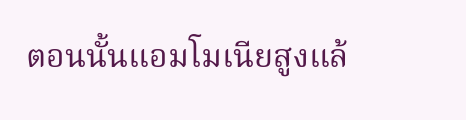ตอนนั้นแอมโมเนียสูงแล้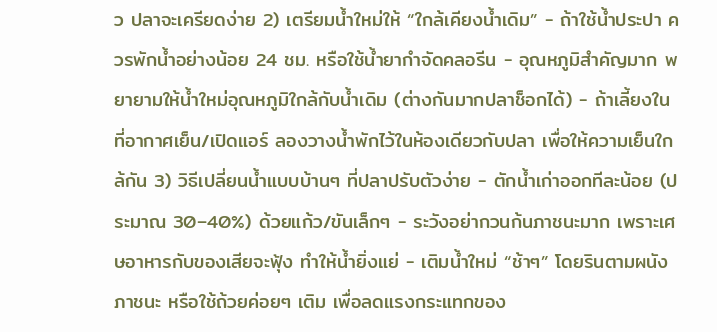ว ปลาจะเครียดง่าย 2) เตรียมน้ำใหม่ให้ “ใกล้เคียงน้ำเดิม” - ถ้าใช้น้ำประปา ควรพักน้ำอย่างน้อย 24 ชม. หรือใช้น้ำยากำจัดคลอรีน - อุณหภูมิสำคัญมาก พยายามให้น้ำใหม่อุณหภูมิใกล้กับน้ำเดิม (ต่างกันมากปลาช็อกได้) - ถ้าเลี้ยงในที่อากาศเย็น/เปิดแอร์ ลองวางน้ำพักไว้ในห้องเดียวกับปลา เพื่อให้ความเย็นใกล้กัน 3) วิธีเปลี่ยนน้ำแบบบ้านๆ ที่ปลาปรับตัวง่าย - ตักน้ำเก่าออกทีละน้อย (ประมาณ 30–40%) ด้วยแก้ว/ขันเล็กๆ - ระวังอย่ากวนก้นภาชนะมาก เพราะเศษอาหารกับของเสียจะฟุ้ง ทำให้น้ำยิ่งแย่ - เติมน้ำใหม่ “ช้าๆ” โดยรินตามผนังภาชนะ หรือใช้ถ้วยค่อยๆ เติม เพื่อลดแรงกระแทกของ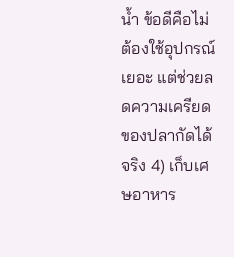น้ำ ข้อดีคือไม่ต้องใช้อุปกรณ์เยอะ แต่ช่วยลดความเครียดของปลากัดได้จริง 4) เก็บเศษอาหาร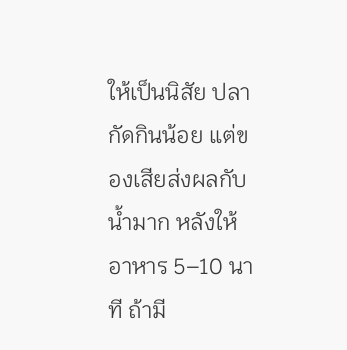ให้เป็นนิสัย ปลากัดกินน้อย แต่ของเสียส่งผลกับน้ำมาก หลังให้อาหาร 5–10 นาที ถ้ามี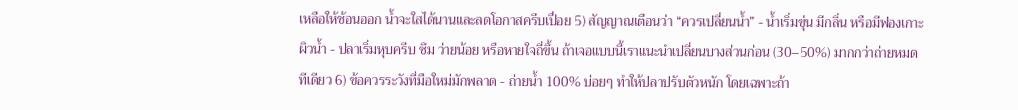เหลือให้ช้อนออก น้ำจะใสได้นานและลดโอกาสครีบเปื่อย 5) สัญญาณเตือนว่า “ควรเปลี่ยนน้ำ” - น้ำเริ่มขุ่น มีกลิ่น หรือมีฟองเกาะผิวน้ำ - ปลาเริ่มหุบครีบ ซึม ว่ายน้อย หรือหายใจถี่ขึ้น ถ้าเจอแบบนี้เราแนะนำเปลี่ยนบางส่วนก่อน (30–50%) มากกว่าถ่ายหมดทีเดียว 6) ข้อควรระวังที่มือใหม่มักพลาด - ถ่ายน้ำ 100% บ่อยๆ ทำให้ปลาปรับตัวหนัก โดยเฉพาะถ้า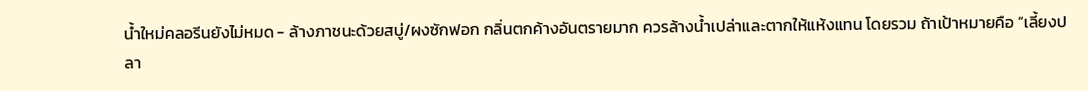น้ำใหม่คลอรีนยังไม่หมด - ล้างภาชนะด้วยสบู่/ผงซักฟอก กลิ่นตกค้างอันตรายมาก ควรล้างน้ำเปล่าและตากให้แห้งแทน โดยรวม ถ้าเป้าหมายคือ “เลี้ยงปลา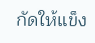กัดให้แข็ง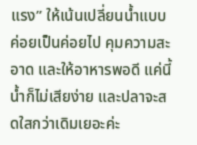แรง” ให้เน้นเปลี่ยนน้ำแบบค่อยเป็นค่อยไป คุมความสะอาด และให้อาหารพอดี แค่นี้น้ำก็ไม่เสียง่าย และปลาจะสดใสกว่าเดิมเยอะค่ะ